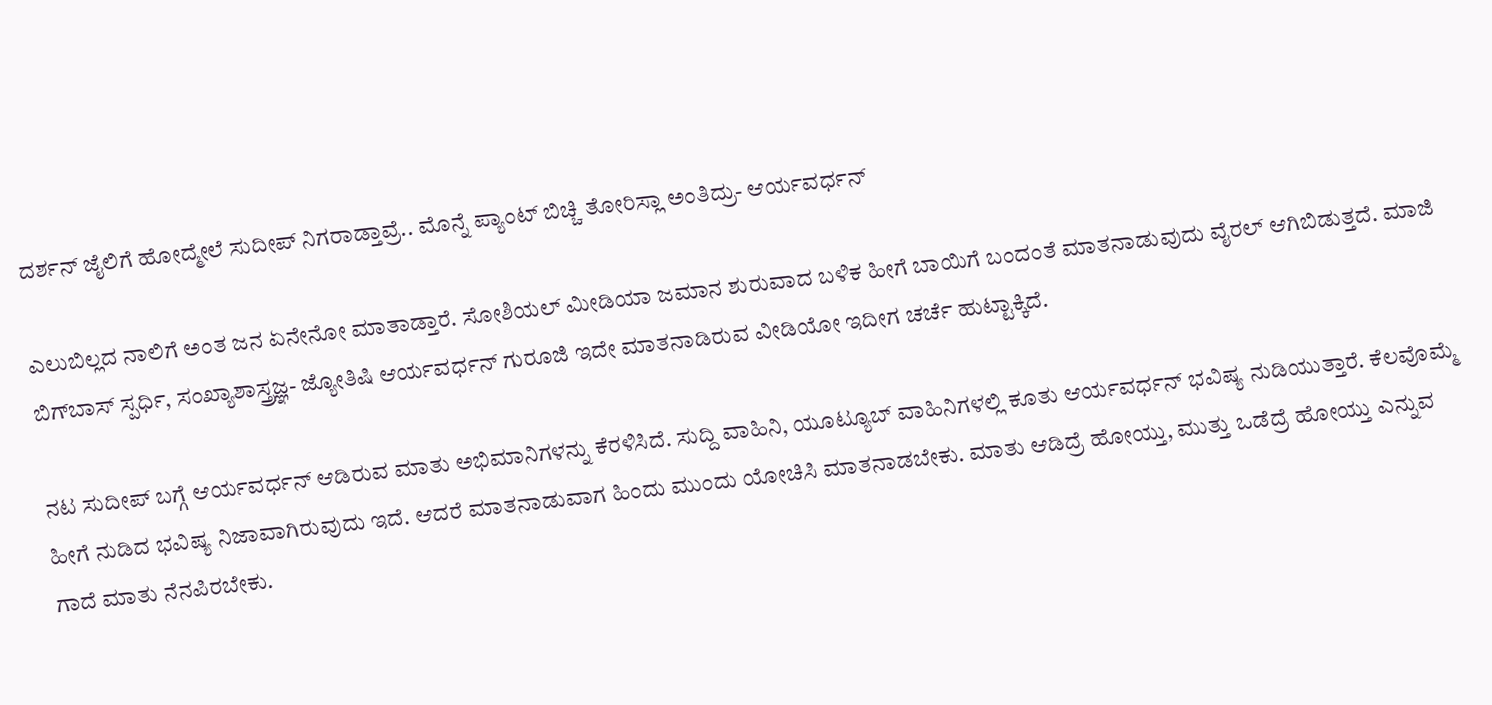ದರ್ಶನ್ ಜೈಲಿಗೆ ಹೋದ್ಮೇಲೆ ಸುದೀಪ್ ನಿಗರಾಡ್ತಾವ್ರೆ.. ಮೊನ್ನೆ ಪ್ಯಾಂಟ್ ಬಿಚ್ಚಿ ತೋರಿಸ್ಲಾ ಅಂತಿದ್ರು- ಆರ್ಯವರ್ಧನ್

ಎಲುಬಿಲ್ಲದ ನಾಲಿಗೆ ಅಂತ ಜನ ಏನೇನೋ ಮಾತಾಡ್ತಾರೆ. ಸೋಶಿಯಲ್ ಮೀಡಿಯಾ ಜಮಾನ ಶುರುವಾದ ಬಳಿಕ ಹೀಗೆ ಬಾಯಿಗೆ ಬಂದಂತೆ ಮಾತನಾಡುವುದು ವೈರಲ್ ಆಗಿಬಿಡುತ್ತದೆ. ಮಾಜಿ ಬಿಗ್‌ಬಾಸ್ ಸ್ಪರ್ಧಿ, ಸಂಖ್ಯಾಶಾಸ್ತ್ರಜ್ಞ- ಜ್ಯೋತಿಷಿ ಆರ್ಯವರ್ಧನ್ ಗುರೂಜಿ ಇದೇ ಮಾತನಾಡಿರುವ ವೀಡಿಯೋ ಇದೀಗ ಚರ್ಚೆ ಹುಟ್ಟಾಕ್ಕಿದೆ.

ನಟ ಸುದೀಪ್ ಬಗ್ಗೆ ಆರ್ಯವರ್ಧನ್ ಆಡಿರುವ ಮಾತು ಅಭಿಮಾನಿಗಳನ್ನು ಕೆರಳಿಸಿದೆ. ಸುದ್ದಿ ವಾಹಿನಿ, ಯೂಟ್ಯೂಬ್ ವಾಹಿನಿಗಳಲ್ಲಿ ಕೂತು ಆರ್ಯವರ್ಧನ್ ಭವಿಷ್ಯ ನುಡಿಯುತ್ತಾರೆ. ಕೆಲವೊಮ್ಮೆ ಹೀಗೆ ನುಡಿದ ಭವಿಷ್ಯ ನಿಜಾವಾಗಿರುವುದು ಇದೆ. ಆದರೆ ಮಾತನಾಡುವಾಗ ಹಿಂದು ಮುಂದು ಯೋಚಿಸಿ ಮಾತನಾಡಬೇಕು. ಮಾತು ಆಡಿದ್ರೆ ಹೋಯ್ತು, ಮುತ್ತು ಒಡೆದ್ರೆ ಹೋಯ್ತು ಎನ್ನುವ ಗಾದೆ ಮಾತು ನೆನಪಿರಬೇಕು.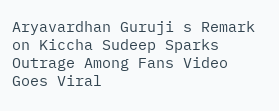Aryavardhan Guruji s Remark on Kiccha Sudeep Sparks Outrage Among Fans Video Goes Viral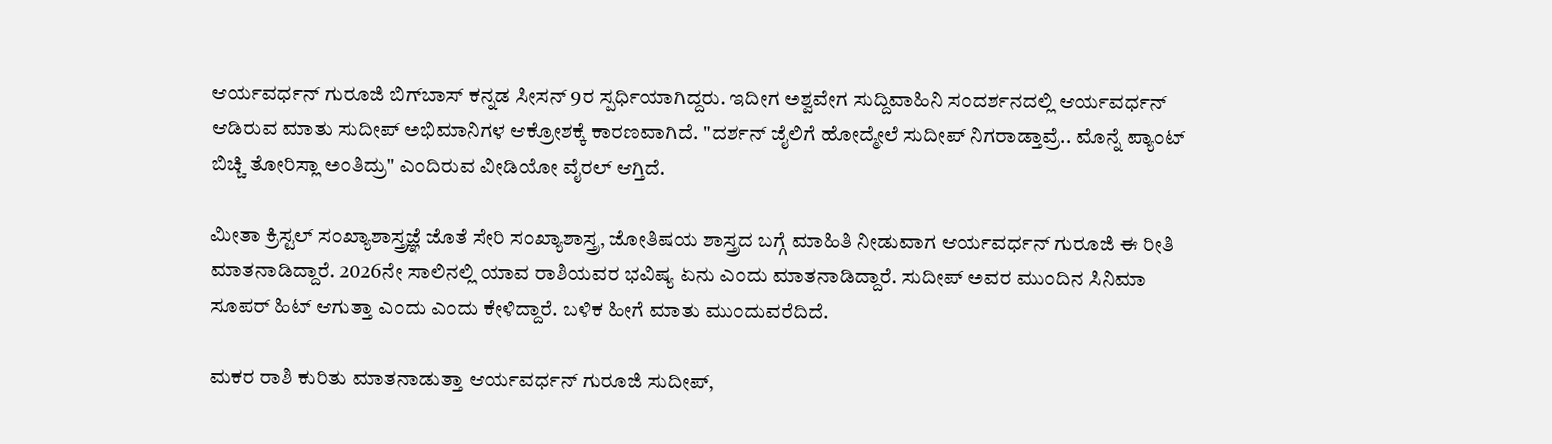ಆರ್ಯವರ್ಧನ್ ಗುರೂಜಿ ಬಿಗ್‌ಬಾಸ್ ಕನ್ನಡ ಸೀಸನ್ 9ರ ಸ್ಪರ್ಧಿಯಾಗಿದ್ದರು. ಇದೀಗ ಅಶ್ವವೇಗ ಸುದ್ದಿವಾಹಿನಿ ಸಂದರ್ಶನದಲ್ಲಿ ಆರ್ಯವರ್ಧನ್ ಆಡಿರುವ ಮಾತು ಸುದೀಪ್ ಅಭಿಮಾನಿಗಳ ಆಕ್ರೋಶಕ್ಕೆ ಕಾರಣವಾಗಿದೆ. "ದರ್ಶನ್ ಜೈಲಿಗೆ ಹೋದ್ಮೇಲೆ ಸುದೀಪ್ ನಿಗರಾಡ್ತಾವ್ರೆ.. ಮೊನ್ನೆ ಪ್ಯಾಂಟ್ ಬಿಚ್ಚಿ ತೋರಿಸ್ಲಾ ಅಂತಿದ್ರು" ಎಂದಿರುವ ವೀಡಿಯೋ ವೈರಲ್ ಆಗ್ತಿದೆ.

ಮೀತಾ ಕ್ರಿಸ್ಟಲ್ ಸಂಖ್ಯಾಶಾಸ್ತ್ರಜ್ಞೆ ಜೊತೆ ಸೇರಿ ಸಂಖ್ಯಾಶಾಸ್ತ್ರ, ಜೋತಿಷಯ ಶಾಸ್ತ್ರದ ಬಗ್ಗೆ ಮಾಹಿತಿ ನೀಡುವಾಗ ಆರ್ಯವರ್ಧನ್ ಗುರೂಜಿ ಈ ರೀತಿ ಮಾತನಾಡಿದ್ದಾರೆ. 2026ನೇ ಸಾಲಿನಲ್ಲಿ ಯಾವ ರಾಶಿಯವರ ಭವಿಷ್ಯ ಏನು ಎಂದು ಮಾತನಾಡಿದ್ದಾರೆ. ಸುದೀಪ್ ಅವರ ಮುಂದಿನ ಸಿನಿಮಾ ಸೂಪರ್ ಹಿಟ್ ಆಗುತ್ತಾ ಎಂದು ಎಂದು ಕೇಳಿದ್ದಾರೆ. ಬಳಿಕ ಹೀಗೆ ಮಾತು ಮುಂದುವರೆದಿದೆ.

ಮಕರ ರಾಶಿ ಕುರಿತು ಮಾತನಾಡುತ್ತಾ ಆರ್ಯವರ್ಧನ್ ಗುರೂಜಿ ಸುದೀಪ್,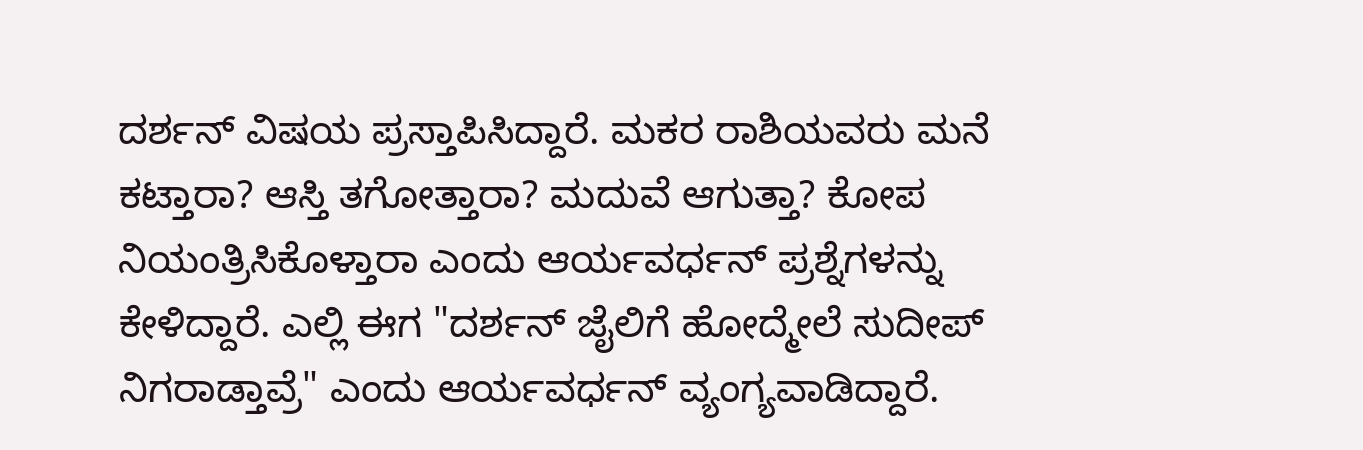ದರ್ಶನ್ ವಿಷಯ ಪ್ರಸ್ತಾಪಿಸಿದ್ದಾರೆ. ಮಕರ ರಾಶಿಯವರು ಮನೆ ಕಟ್ತಾರಾ? ಆಸ್ತಿ ತಗೋತ್ತಾರಾ? ಮದುವೆ ಆಗುತ್ತಾ? ಕೋಪ ನಿಯಂತ್ರಿಸಿಕೊಳ್ತಾರಾ ಎಂದು ಆರ್ಯವರ್ಧನ್ ಪ್ರಶ್ನೆಗಳನ್ನು ಕೇಳಿದ್ದಾರೆ. ಎಲ್ಲಿ ಈಗ "ದರ್ಶನ್ ಜೈಲಿಗೆ ಹೋದ್ಮೇಲೆ ಸುದೀಪ್ ನಿಗರಾಡ್ತಾವ್ರೆ" ಎಂದು ಆರ್ಯವರ್ಧನ್ ವ್ಯಂಗ್ಯವಾಡಿದ್ದಾರೆ.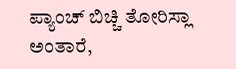ಪ್ಯಾಂಚ್ ಬಿಚ್ಚಿ ತೋರಿಸ್ಲಾ ಅಂತಾರೆ,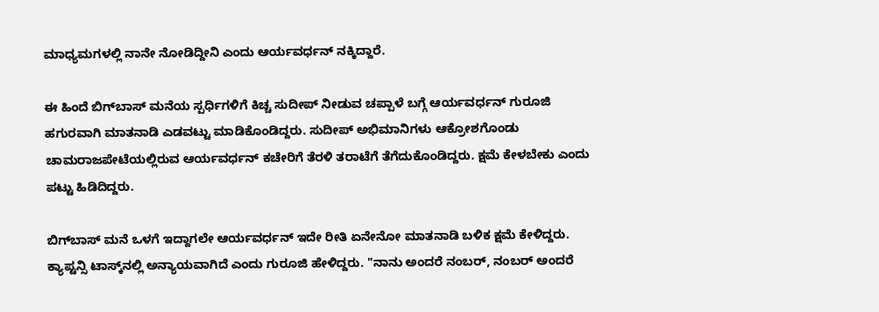ಮಾಧ್ಯಮಗಳಲ್ಲಿ ನಾನೇ ನೋಡಿದ್ದೀನಿ ಎಂದು ಆರ್ಯವರ್ಧನ್ ನಕ್ಕಿದ್ದಾರೆ.

ಈ ಹಿಂದೆ ಬಿಗ್‌ಬಾಸ್ ಮನೆಯ ಸ್ಪರ್ಧಿಗಳಿಗೆ ಕಿಚ್ಚ ಸುದೀಪ್ ನೀಡುವ ಚಪ್ಪಾಳೆ ಬಗ್ಗೆ ಆರ್ಯವರ್ಧನ್ ಗುರೂಜಿ ಹಗುರವಾಗಿ ಮಾತನಾಡಿ ಎಡವಟ್ಟು ಮಾಡಿಕೊಂಡಿದ್ದರು. ಸುದೀಪ್ ಅಭಿಮಾನಿಗಳು ಆಕ್ರೋಶಗೊಂಡು ಚಾಮರಾಜಪೇಟೆಯಲ್ಲಿರುವ ಆರ್ಯವರ್ಧನ್ ಕಚೇರಿಗೆ ತೆರಳಿ ತರಾಟೆಗೆ ತೆಗೆದುಕೊಂಡಿದ್ದರು. ಕ್ಷಮೆ ಕೇಳಬೇಕು ಎಂದು ಪಟ್ಟು ಹಿಡಿದಿದ್ದರು.

ಬಿಗ್‌ಬಾಸ್ ಮನೆ ಒಳಗೆ ಇದ್ದಾಗಲೇ ಆರ್ಯವರ್ಧನ್ ಇದೇ ರೀತಿ ಏನೇನೋ ಮಾತನಾಡಿ ಬಳಿಕ ಕ್ಷಮೆ ಕೇಳಿದ್ದರು. ಕ್ಯಾಪ್ಟನ್ಸಿ ಟಾಸ್ಕ್‌ನಲ್ಲಿ ಅನ್ಯಾಯವಾಗಿದೆ ಎಂದು ಗುರೂಜಿ ಹೇಳಿದ್ದರು. "ನಾನು ಅಂದರೆ ನಂಬರ್, ನಂಬರ್ ಅಂದರೆ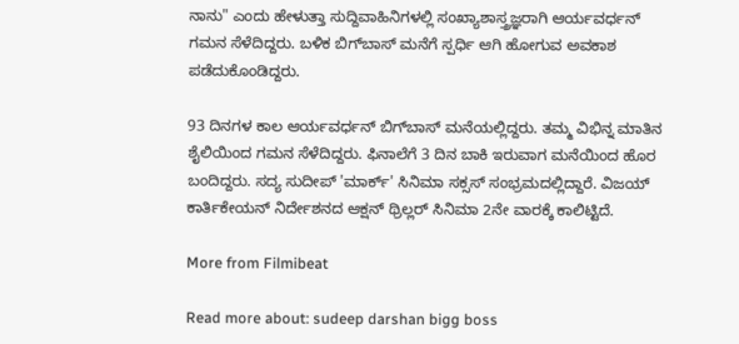ನಾನು" ಎಂದು ಹೇಳುತ್ತಾ ಸುದ್ದಿವಾಹಿನಿಗಳಲ್ಲಿ ಸಂಖ್ಯಾಶಾಸ್ತ್ರಜ್ಞರಾಗಿ ಆರ್ಯವರ್ಧನ್ ಗಮನ ಸೆಳೆದಿದ್ದರು. ಬಳಿಕ ಬಿಗ್‌ಬಾಸ್ ಮನೆಗೆ ಸ್ಪರ್ಧಿ ಆಗಿ ಹೋಗುವ ಅವಕಾಶ ಪಡೆದುಕೊಂಡಿದ್ದರು.

93 ದಿನಗಳ ಕಾಲ ಆರ್ಯವರ್ಧನ್ ಬಿಗ್‌ಬಾಸ್ ಮನೆಯಲ್ಲಿದ್ದರು. ತಮ್ಮ ವಿಭಿನ್ನ ಮಾತಿನ ಶೈಲಿಯಿಂದ ಗಮನ ಸೆಳೆದಿದ್ದರು. ಫಿನಾಲೆಗೆ 3 ದಿನ ಬಾಕಿ ಇರುವಾಗ ಮನೆಯಿಂದ ಹೊರ ಬಂದಿದ್ದರು. ಸದ್ಯ ಸುದೀಪ್ 'ಮಾರ್ಕ್' ಸಿನಿಮಾ ಸಕ್ಸಸ್ ಸಂಭ್ರಮದಲ್ಲಿದ್ದಾರೆ. ವಿಜಯ್ ಕಾರ್ತಿಕೇಯನ್ ನಿರ್ದೇಶನದ ಆಕ್ಷನ್ ಥ್ರಿಲ್ಲರ್ ಸಿನಿಮಾ 2ನೇ ವಾರಕ್ಕೆ ಕಾಲಿಟ್ಟಿದೆ.

More from Filmibeat

Read more about: sudeep darshan bigg boss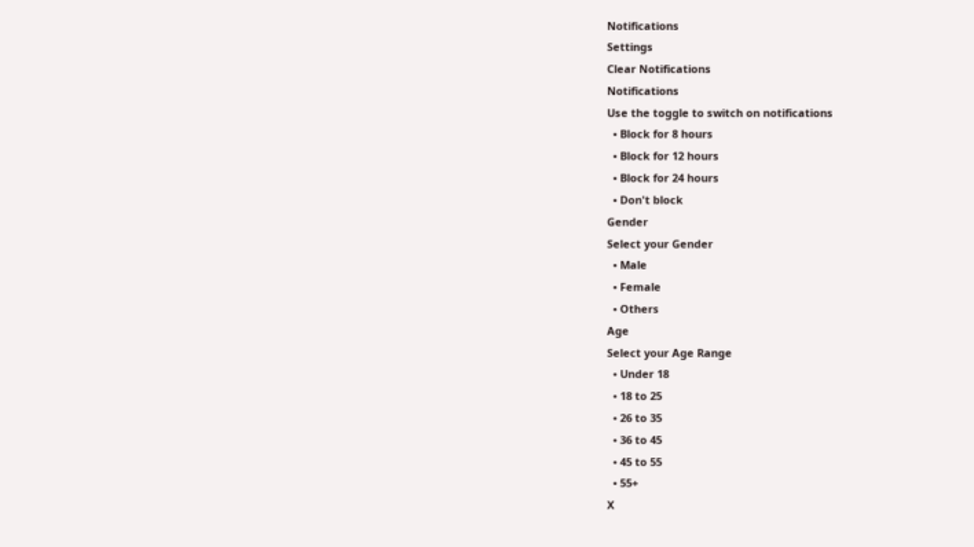Notifications
Settings
Clear Notifications
Notifications
Use the toggle to switch on notifications
  • Block for 8 hours
  • Block for 12 hours
  • Block for 24 hours
  • Don't block
Gender
Select your Gender
  • Male
  • Female
  • Others
Age
Select your Age Range
  • Under 18
  • 18 to 25
  • 26 to 35
  • 36 to 45
  • 45 to 55
  • 55+
X